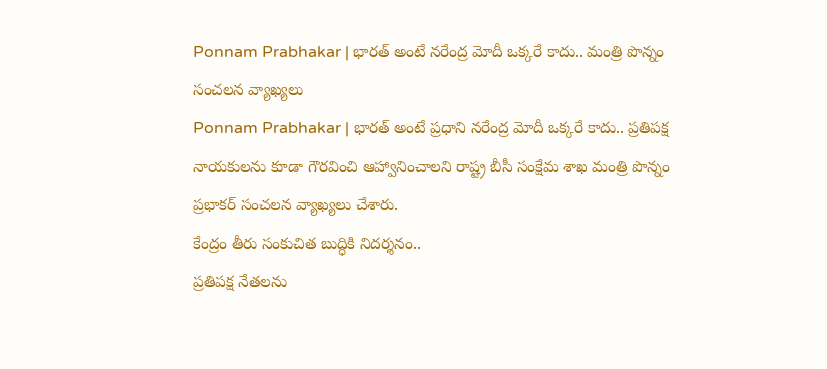Ponnam Prabhakar | భారత్ అంటే నరేంద్ర మోదీ ఒక్కరే కాదు.. మంత్రి పొన్నం సంచలన వ్యాఖ్యలు
Ponnam Prabhakar | భారత్ అంటే ప్రధాని నరేంద్ర మోదీ ఒక్కరే కాదు.. ప్రతిపక్ష నాయకులను కూడా గౌరవించి ఆహ్వానించాలని రాష్ట్ర బీసీ సంక్షేమ శాఖ మంత్రి పొన్నం ప్రభాకర్ సంచలన వ్యాఖ్యలు చేశారు.
కేంద్రం తీరు సంకుచిత బుద్ధికి నిదర్శనం..
ప్రతిపక్ష నేతలను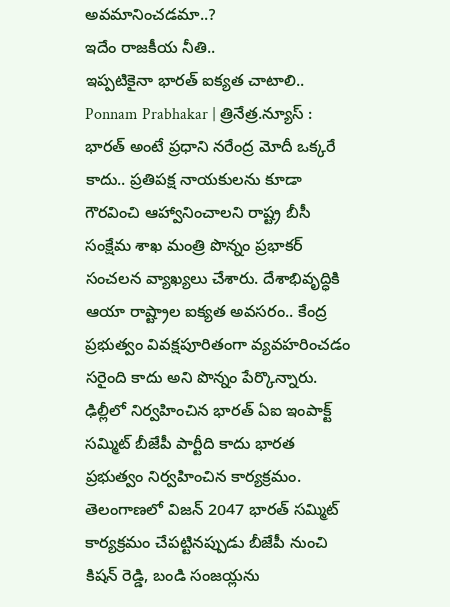అవమానించడమా..?
ఇదేం రాజకీయ నీతి..
ఇప్పటికైనా భారత్ ఐక్యత చాటాలి..
Ponnam Prabhakar | త్రినేత్ర.న్యూస్ : భారత్ అంటే ప్రధాని నరేంద్ర మోదీ ఒక్కరే కాదు.. ప్రతిపక్ష నాయకులను కూడా గౌరవించి ఆహ్వానించాలని రాష్ట్ర బీసీ సంక్షేమ శాఖ మంత్రి పొన్నం ప్రభాకర్ సంచలన వ్యాఖ్యలు చేశారు. దేశాభివృద్ధికి ఆయా రాష్ట్రాల ఐక్యత అవసరం.. కేంద్ర ప్రభుత్వం వివక్షపూరితంగా వ్యవహరించడం సరైంది కాదు అని పొన్నం పేర్కొన్నారు.
ఢిల్లీలో నిర్వహించిన భారత్ ఏఐ ఇంపాక్ట్ సమ్మిట్ బీజేపీ పార్టీది కాదు భారత ప్రభుత్వం నిర్వహించిన కార్యక్రమం. తెలంగాణలో విజన్ 2047 భారత్ సమ్మిట్ కార్యక్రమం చేపట్టినప్పుడు బీజేపీ నుంచి కిషన్ రెడ్డి, బండి సంజయ్లను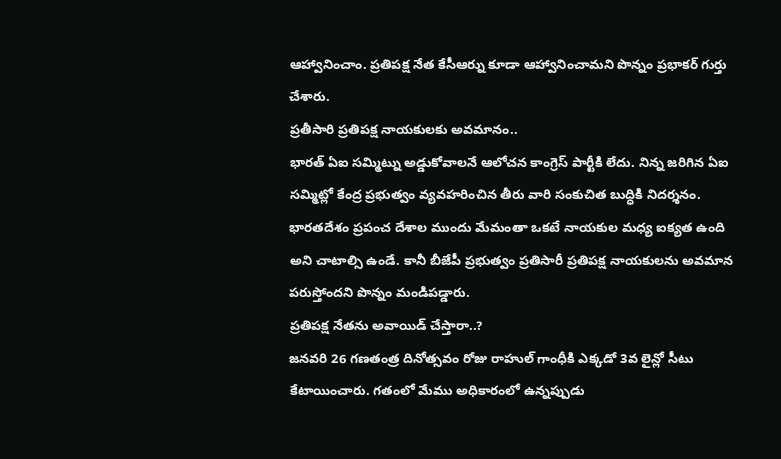ఆహ్వానించాం. ప్రతిపక్ష నేత కేసీఆర్ను కూడా ఆహ్వానించామని పొన్నం ప్రభాకర్ గుర్తు చేశారు.
ప్రతీసారి ప్రతిపక్ష నాయకులకు అవమానం..
భారత్ ఏఐ సమ్మిట్ను అడ్డుకోవాలనే ఆలోచన కాంగ్రెస్ పార్టీకి లేదు. నిన్న జరిగిన ఏఐ సమ్మిట్లో కేంద్ర ప్రభుత్వం వ్యవహరించిన తీరు వారి సంకుచిత బుద్ధికి నిదర్శనం. భారతదేశం ప్రపంచ దేశాల ముందు మేమంతా ఒకటే నాయకుల మధ్య ఐక్యత ఉంది అని చాటాల్సి ఉండే. కానీ బీజేపీ ప్రభుత్వం ప్రతిసారీ ప్రతిపక్ష నాయకులను అవమాన పరుస్తోందని పొన్నం మండిపడ్డారు.
ప్రతిపక్ష నేతను అవాయిడ్ చేస్తారా..?
జనవరి 26 గణతంత్ర దినోత్సవం రోజు రాహుల్ గాంధీకి ఎక్కడో 3వ లైన్లో సీటు కేటాయించారు. గతంలో మేము అధికారంలో ఉన్నప్పుడు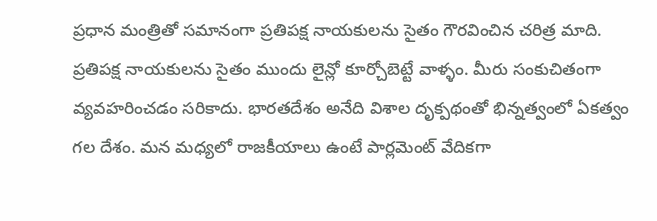ప్రధాన మంత్రితో సమానంగా ప్రతిపక్ష నాయకులను సైతం గౌరవించిన చరిత్ర మాది. ప్రతిపక్ష నాయకులను సైతం ముందు లైన్లో కూర్చోబెట్టే వాళ్ళం. మీరు సంకుచితంగా వ్యవహరించడం సరికాదు. భారతదేశం అనేది విశాల దృక్పథంతో భిన్నత్వంలో ఏకత్వం గల దేశం. మన మధ్యలో రాజకీయాలు ఉంటే పార్లమెంట్ వేదికగా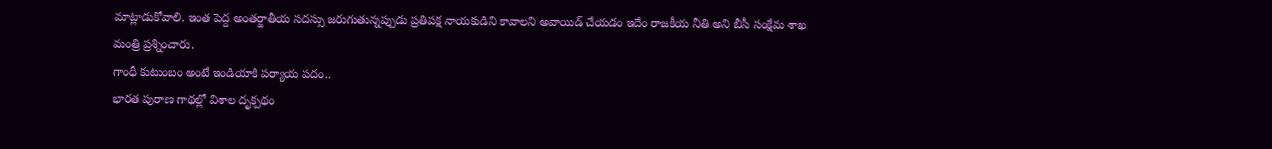మాట్లాడుకోవాలి. ఇంత పెద్ద అంతర్జాతీయ సదస్సు జరుగుతున్నప్పుడు ప్రతిపక్ష నాయకుడిని కావాలని అవాయిడ్ చేయడం ఇదేం రాజకీయ నీతి అని బీసీ సంక్షేమ శాఖ మంత్రి ప్రశ్నించారు.
గాంధీ కుటుంబం అంటే ఇండియాకి పర్యాయ పదం..
భారత పురాణ గాథల్లో విశాల దృక్పథం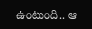ఉంటుంది.. ఆ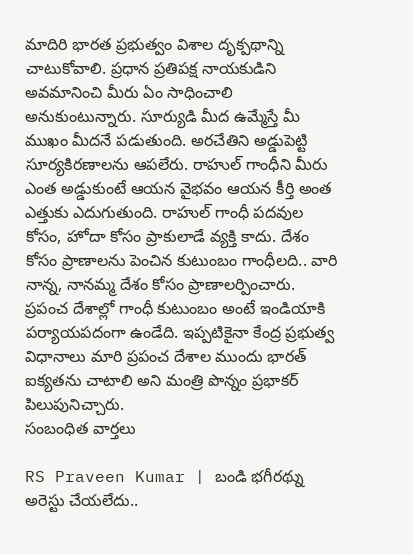మాదిరి భారత ప్రభుత్వం విశాల దృక్పథాన్ని చాటుకోవాలి. ప్రధాన ప్రతిపక్ష నాయకుడిని అవమానించి మీరు ఏం సాధించాలి అనుకుంటున్నారు. సూర్యుడి మీద ఉమ్మేస్తే మీ ముఖం మీదనే పడుతుంది. అరచేతిని అడ్డుపెట్టి సూర్యకిరణాలను ఆపలేరు. రాహుల్ గాంధీని మీరు ఎంత అడ్డుకుంటే ఆయన వైభవం ఆయన కీర్తి అంత ఎత్తుకు ఎదుగుతుంది. రాహుల్ గాంధీ పదవుల కోసం, హోదా కోసం ప్రాకులాడే వ్యక్తి కాదు. దేశం కోసం ప్రాణాలను పెంచిన కుటుంబం గాంధీలది.. వారి నాన్న, నానమ్మ దేశం కోసం ప్రాణాలర్పించారు. ప్రపంచ దేశాల్లో గాంధీ కుటుంబం అంటే ఇండియాకి పర్యాయపదంగా ఉండేది. ఇప్పటికైనా కేంద్ర ప్రభుత్వ విధానాలు మారి ప్రపంచ దేశాల ముందు భారత్ ఐక్యతను చాటాలి అని మంత్రి పొన్నం ప్రభాకర్ పిలుపునిచ్చారు.
సంబంధిత వార్తలు

RS Praveen Kumar | బండి భగీరథ్ను అరెస్టు చేయలేదు..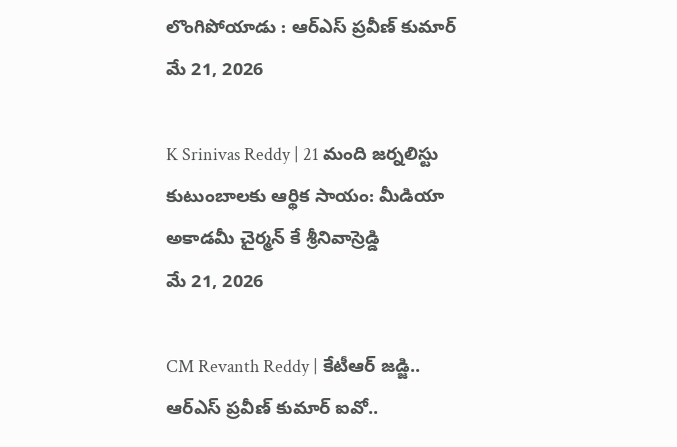లొంగిపోయాడు : ఆర్ఎస్ ప్రవీణ్ కుమార్
మే 21, 2026

K Srinivas Reddy | 21 మంది జర్నలిస్టు కుటుంబాలకు ఆర్థిక సాయం: మీడియా అకాడమీ చైర్మన్ కే శ్రీనివాస్రెడ్డి
మే 21, 2026

CM Revanth Reddy | కేటీఆర్ జడ్జి.. ఆర్ఎస్ ప్రవీణ్ కుమార్ ఐవో..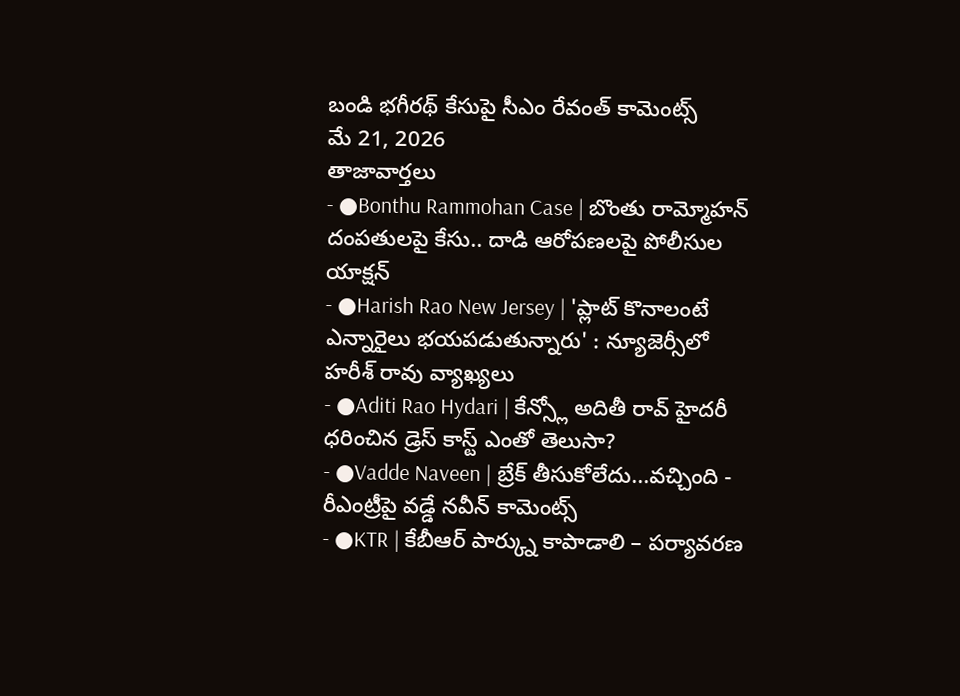బండి భగీరథ్ కేసుపై సీఎం రేవంత్ కామెంట్స్
మే 21, 2026
తాజావార్తలు
- ●Bonthu Rammohan Case | బొంతు రామ్మోహన్ దంపతులపై కేసు.. దాడి ఆరోపణలపై పోలీసుల యాక్షన్
- ●Harish Rao New Jersey | 'ప్లాట్ కొనాలంటే ఎన్నారైలు భయపడుతున్నారు' : న్యూజెర్సీలో హరీశ్ రావు వ్యాఖ్యలు
- ●Aditi Rao Hydari | కేన్స్లో అదితీ రావ్ హైదరీ ధరించిన డ్రెస్ కాస్ట్ ఎంతో తెలుసా?
- ●Vadde Naveen | బ్రేక్ తీసుకోలేదు...వచ్చింది - రీఎంట్రీపై వడ్డే నవీన్ కామెంట్స్
- ●KTR | కేబీఆర్ పార్క్ను కాపాడాలి – పర్యావరణ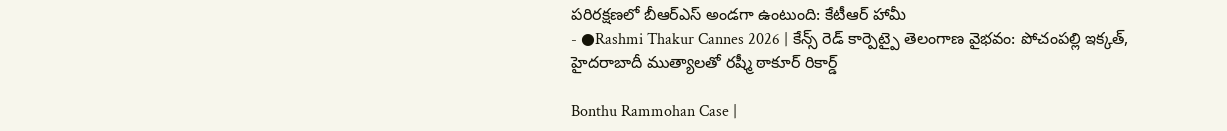పరిరక్షణలో బీఆర్ఎస్ అండగా ఉంటుంది: కేటీఆర్ హామీ
- ●Rashmi Thakur Cannes 2026 | కేన్స్ రెడ్ కార్పెట్పై తెలంగాణ వైభవం: పోచంపల్లి ఇక్కత్, హైదరాబాదీ ముత్యాలతో రష్మీ ఠాకూర్ రికార్డ్

Bonthu Rammohan Case |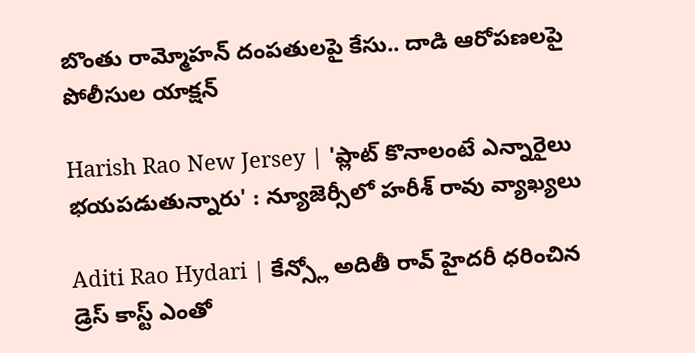బొంతు రామ్మోహన్ దంపతులపై కేసు.. దాడి ఆరోపణలపై పోలీసుల యాక్షన్

Harish Rao New Jersey | 'ప్లాట్ కొనాలంటే ఎన్నారైలు భయపడుతున్నారు' : న్యూజెర్సీలో హరీశ్ రావు వ్యాఖ్యలు

Aditi Rao Hydari | కేన్స్లో అదితీ రావ్ హైదరీ ధరించిన డ్రెస్ కాస్ట్ ఎంతో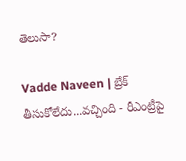తెలుసా?

Vadde Naveen | బ్రేక్ తీసుకోలేదు...వచ్చింది - రీఎంట్రీపై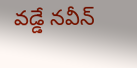వడ్డే నవీన్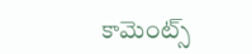కామెంట్స్